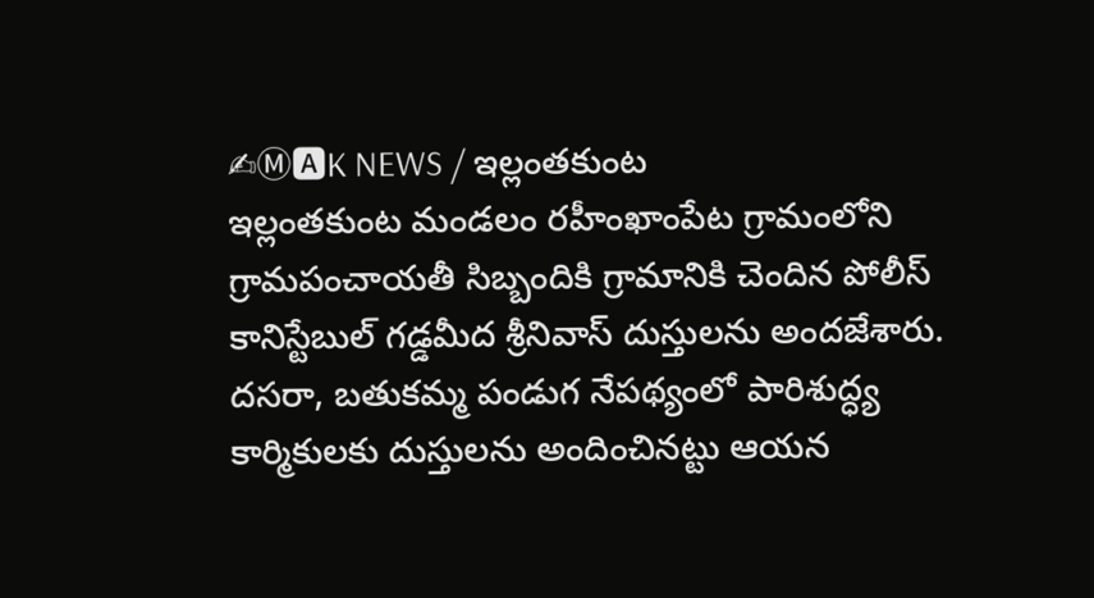✍Ⓜ🅰K NEWS / ఇల్లంతకుంట
ఇల్లంతకుంట మండలం రహీంఖాంపేట గ్రామంలోని గ్రామపంచాయతీ సిబ్బందికి గ్రామానికి చెందిన పోలీస్ కానిస్టేబుల్ గడ్డమీద శ్రీనివాస్ దుస్తులను అందజేశారు. దసరా, బతుకమ్మ పండుగ నేపథ్యంలో పారిశుద్ధ్య కార్మికులకు దుస్తులను అందించినట్టు ఆయన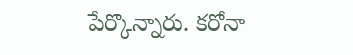పేర్కొన్నారు. కరోనా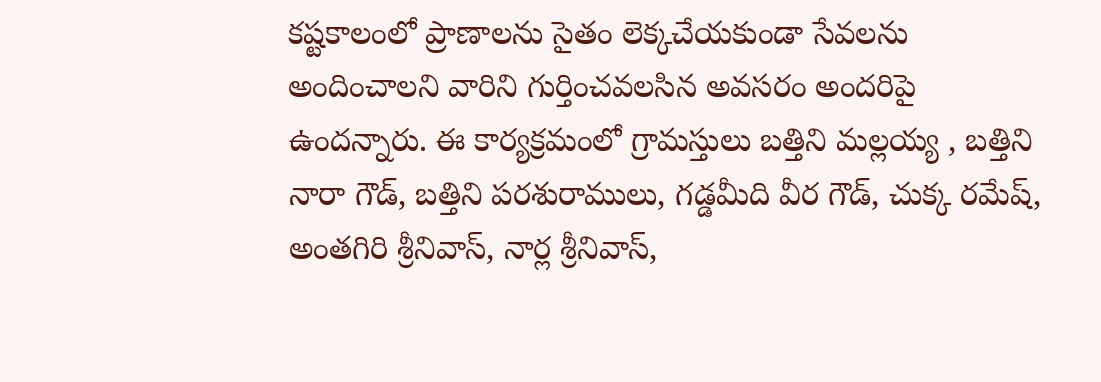కష్టకాలంలో ప్రాణాలను సైతం లెక్కచేయకుండా సేవలను అందించాలని వారిని గుర్తించవలసిన అవసరం అందరిపై ఉందన్నారు. ఈ కార్యక్రమంలో గ్రామస్తులు బత్తిని మల్లయ్య , బత్తిని నారా గౌడ్, బత్తిని పరశురాములు, గడ్డమీది వీర గౌడ్, చుక్క రమేష్, అంతగిరి శ్రీనివాస్, నార్ల శ్రీనివాస్,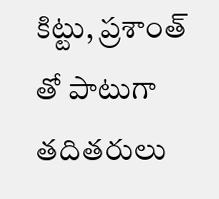కిట్టు, ప్రశాంత్ తో పాటుగా తదితరులు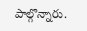పాల్గొన్నారు.